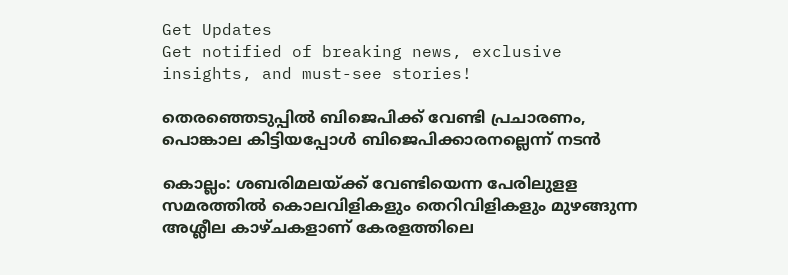Get Updates
Get notified of breaking news, exclusive insights, and must-see stories!

തെരഞ്ഞെടുപ്പിൽ ബിജെപിക്ക് വേണ്ടി പ്രചാരണം, പൊങ്കാല കിട്ടിയപ്പോൾ ബിജെപിക്കാരനല്ലെന്ന് നടൻ

കൊല്ലം: ശബരിമലയ്ക്ക് വേണ്ടിയെന്ന പേരിലുളള സമരത്തില്‍ കൊലവിളികളും തെറിവിളികളും മുഴങ്ങുന്ന അശ്ലീല കാഴ്ചകളാണ് കേരളത്തിലെ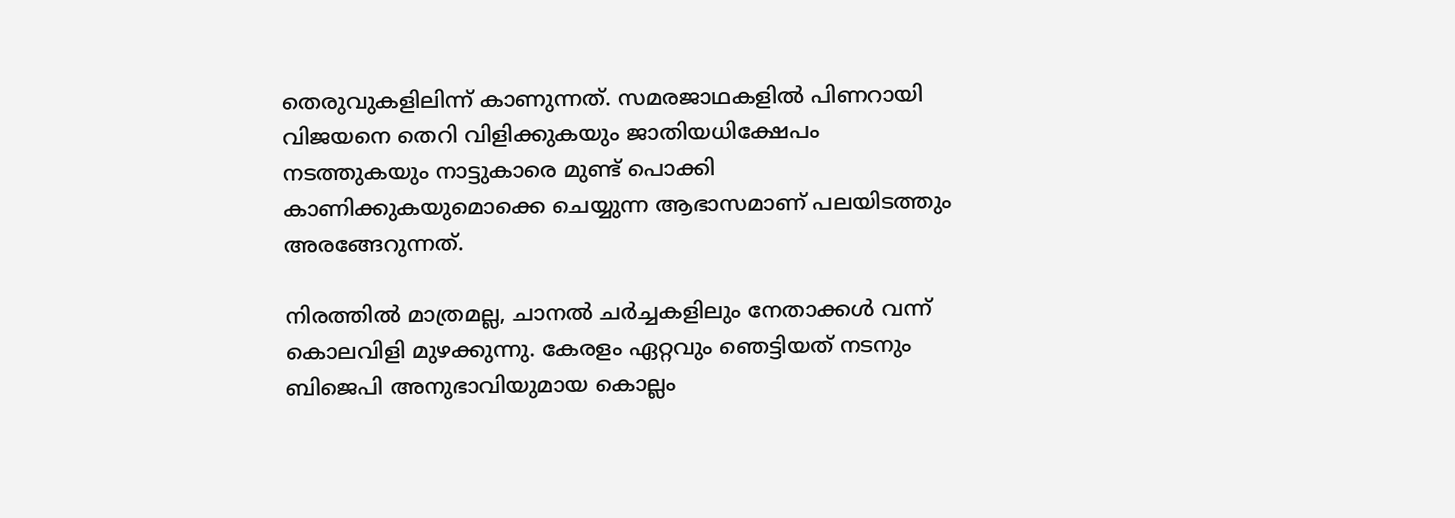തെരുവുകളിലിന്ന് കാണുന്നത്. സമരജാഥകളില്‍ പിണറായി വിജയനെ തെറി വിളിക്കുകയും ജാതിയധിക്ഷേപം നടത്തുകയും നാട്ടുകാരെ മുണ്ട് പൊക്കി കാണിക്കുകയുമൊക്കെ ചെയ്യുന്ന ആഭാസമാണ് പലയിടത്തും അരങ്ങേറുന്നത്.

നിരത്തില്‍ മാത്രമല്ല, ചാനല്‍ ചര്‍ച്ചകളിലും നേതാക്കള്‍ വന്ന് കൊലവിളി മുഴക്കുന്നു. കേരളം ഏറ്റവും ഞെട്ടിയത് നടനും ബിജെപി അനുഭാവിയുമായ കൊല്ലം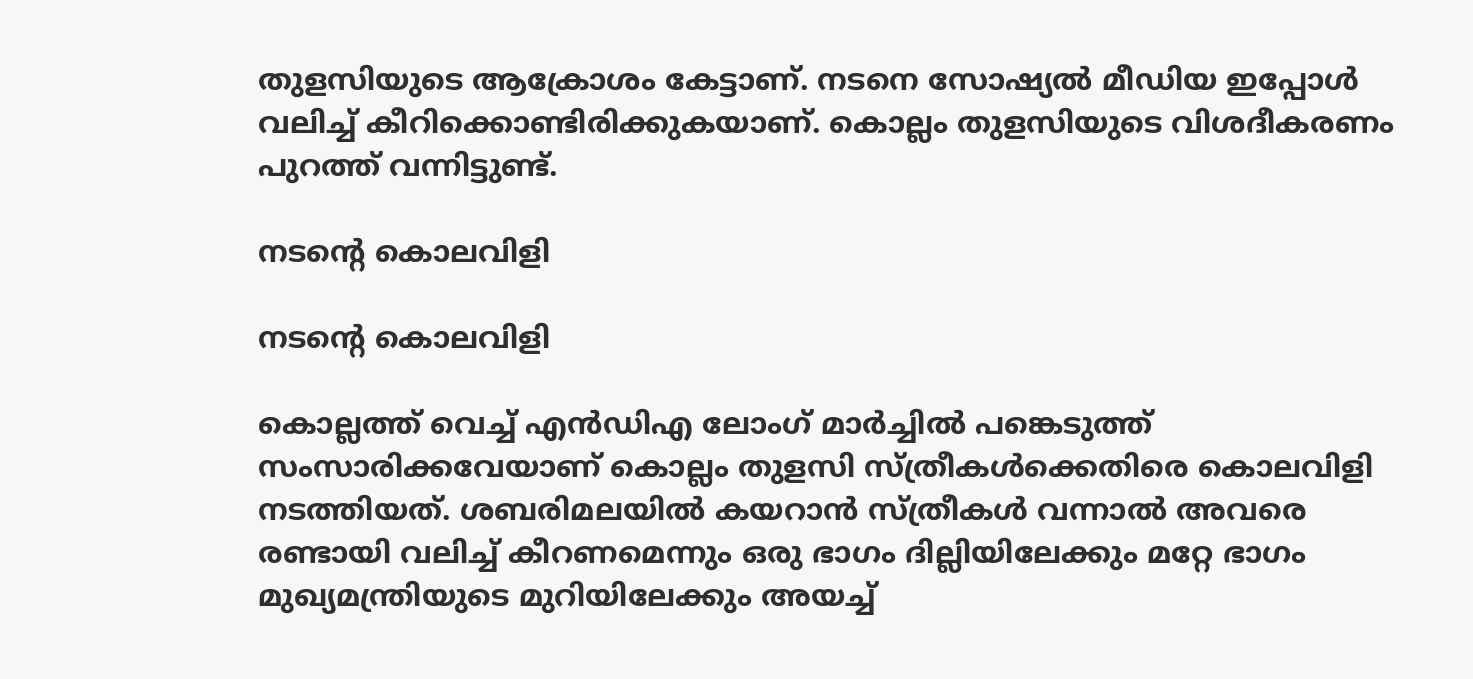തുളസിയുടെ ആക്രോശം കേട്ടാണ്. നടനെ സോഷ്യല്‍ മീഡിയ ഇപ്പോള്‍ വലിച്ച് കീറിക്കൊണ്ടിരിക്കുകയാണ്. കൊല്ലം തുളസിയുടെ വിശദീകരണം പുറത്ത് വന്നിട്ടുണ്ട്.

നടന്റെ കൊലവിളി

നടന്റെ കൊലവിളി

കൊല്ലത്ത് വെച്ച് എന്‍ഡിഎ ലോംഗ് മാര്‍ച്ചില്‍ പങ്കെടുത്ത് സംസാരിക്കവേയാണ് കൊല്ലം തുളസി സ്ത്രീകള്‍ക്കെതിരെ കൊലവിളി നടത്തിയത്. ശബരിമലയില്‍ കയറാന്‍ സ്ത്രീകള്‍ വന്നാല്‍ അവരെ രണ്ടായി വലിച്ച് കീറണമെന്നും ഒരു ഭാഗം ദില്ലിയിലേക്കും മറ്റേ ഭാഗം മുഖ്യമന്ത്രിയുടെ മുറിയിലേക്കും അയച്ച്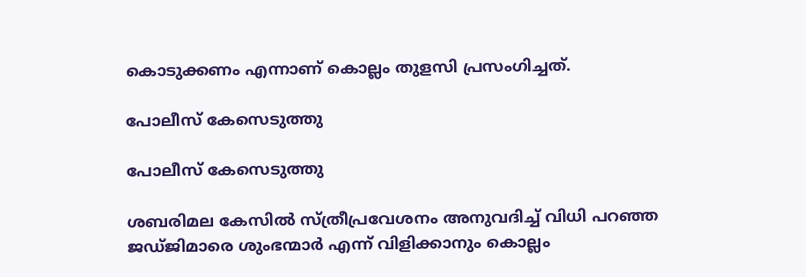കൊടുക്കണം എന്നാണ് കൊല്ലം തുളസി പ്രസംഗിച്ചത്.

പോലീസ് കേസെടുത്തു

പോലീസ് കേസെടുത്തു

ശബരിമല കേസില്‍ സ്ത്രീപ്രവേശനം അനുവദിച്ച് വിധി പറഞ്ഞ ജഡ്ജിമാരെ ശുംഭന്മാര്‍ എന്ന് വിളിക്കാനും കൊല്ലം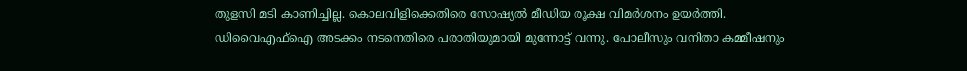തുളസി മടി കാണിച്ചില്ല. കൊലവിളിക്കെതിരെ സോഷ്യല്‍ മീഡിയ രൂക്ഷ വിമര്‍ശനം ഉയര്‍ത്തി. ഡിവൈഎഫ്‌ഐ അടക്കം നടനെതിരെ പരാതിയുമായി മുന്നോട്ട് വന്നു. പോലീസും വനിതാ കമ്മീഷനും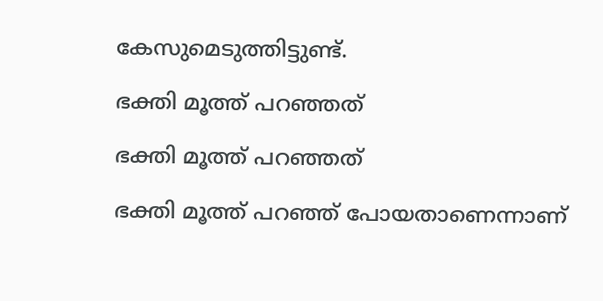കേസുമെടുത്തിട്ടുണ്ട്.

ഭക്തി മൂത്ത് പറഞ്ഞത്

ഭക്തി മൂത്ത് പറഞ്ഞത്

ഭക്തി മൂത്ത് പറഞ്ഞ് പോയതാണെന്നാണ്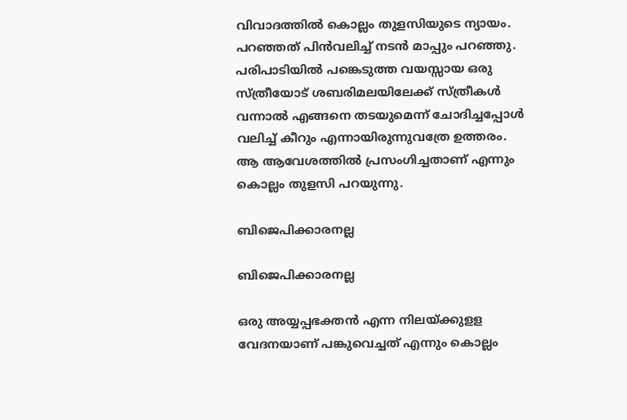വിവാദത്തില്‍ കൊല്ലം തുളസിയുടെ ന്യായം. പറഞ്ഞത് പിന്‍വലിച്ച് നടന്‍ മാപ്പും പറഞ്ഞു. പരിപാടിയില്‍ പങ്കെടുത്ത വയസ്സായ ഒരു സ്ത്രീയോട് ശബരിമലയിലേക്ക് സ്ത്രീകള്‍ വന്നാല്‍ എങ്ങനെ തടയുമെന്ന് ചോദിച്ചപ്പോള്‍ വലിച്ച് കീറും എന്നായിരുന്നുവത്രേ ഉത്തരം. ആ ആവേശത്തില്‍ പ്രസംഗിച്ചതാണ് എന്നും കൊല്ലം തുളസി പറയുന്നു.

ബിജെപിക്കാരനല്ല

ബിജെപിക്കാരനല്ല

ഒരു അയ്യപ്പഭക്തന്‍ എന്ന നിലയ്ക്കുളള വേദനയാണ് പങ്കുവെച്ചത് എന്നും കൊല്ലം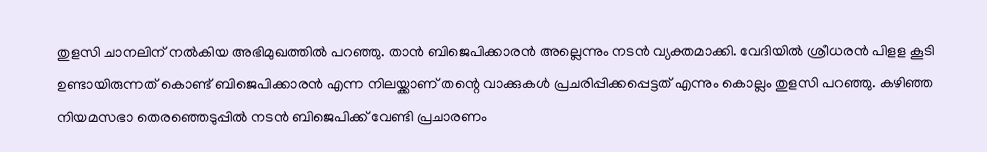തുളസി ചാനലിന് നല്‍കിയ അഭിമുഖത്തില്‍ പറഞ്ഞു. താന്‍ ബിജെപിക്കാരന്‍ അല്ലെന്നും നടന്‍ വ്യക്തമാക്കി. വേദിയില്‍ ശ്രീധരന്‍ പിളള കൂടി ഉണ്ടായിരുന്നത് കൊണ്ട് ബിജെപിക്കാരന്‍ എന്ന നിലയ്ക്കാണ് തന്റെ വാക്കുകള്‍ പ്രചരിപ്പിക്കപ്പെട്ടത് എന്നും കൊല്ലം തുളസി പറഞ്ഞു. കഴിഞ്ഞ നിയമസഭാ തെരഞ്ഞെടുപ്പില്‍ നടന്‍ ബിജെപിക്ക് വേണ്ടി പ്രചാരണം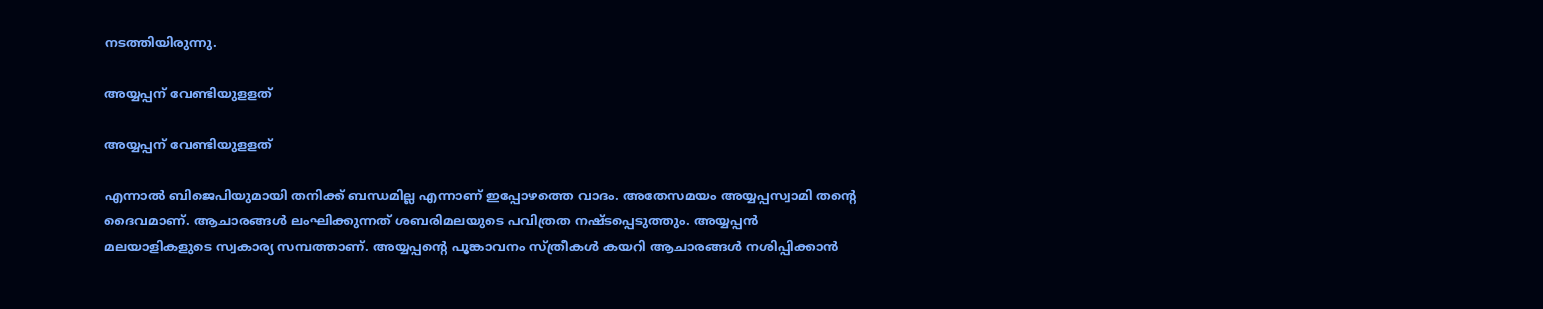നടത്തിയിരുന്നു.

അയ്യപ്പന് വേണ്ടിയുളളത്

അയ്യപ്പന് വേണ്ടിയുളളത്

എന്നാല്‍ ബിജെപിയുമായി തനിക്ക് ബന്ധമില്ല എന്നാണ് ഇപ്പോഴത്തെ വാദം. അതേസമയം അയ്യപ്പസ്വാമി തന്റെ ദൈവമാണ്. ആചാരങ്ങള്‍ ലംഘിക്കുന്നത് ശബരിമലയുടെ പവിത്രത നഷ്ടപ്പെടുത്തും. അയ്യപ്പന്‍ മലയാളികളുടെ സ്വകാര്യ സമ്പത്താണ്. അയ്യപ്പന്റെ പൂങ്കാവനം സ്ത്രീകള്‍ കയറി ആചാരങ്ങള്‍ നശിപ്പിക്കാന്‍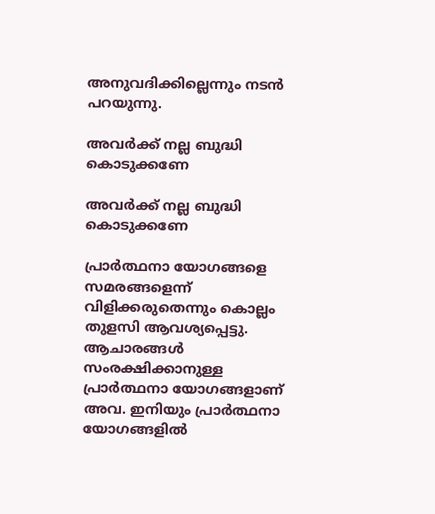അനുവദിക്കില്ലെന്നും നടന്‍ പറയുന്നു.

അവർക്ക് നല്ല ബുദ്ധി കൊടുക്കണേ

അവർക്ക് നല്ല ബുദ്ധി കൊടുക്കണേ

പ്രാര്‍ത്ഥനാ യോഗങ്ങളെ സമരങ്ങളെന്ന് വിളിക്കരുതെന്നും കൊല്ലം തുളസി ആവശ്യപ്പെട്ടു. ആചാരങ്ങള്‍ സംരക്ഷിക്കാനുള്ള പ്രാര്‍ത്ഥനാ യോഗങ്ങളാണ് അവ. ഇനിയും പ്രാര്‍ത്ഥനാ യോഗങ്ങളില്‍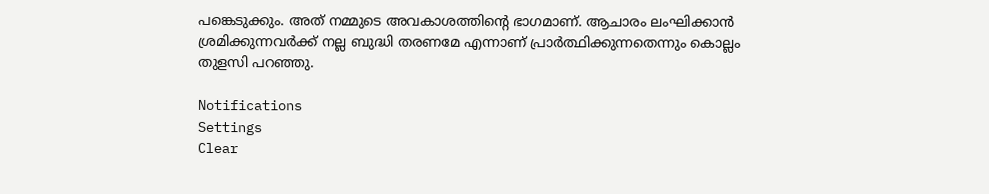പങ്കെടുക്കും. അത് നമ്മുടെ അവകാശത്തിന്റെ ഭാഗമാണ്. ആചാരം ലംഘിക്കാന്‍ ശ്രമിക്കുന്നവര്‍ക്ക് നല്ല ബുദ്ധി തരണമേ എന്നാണ് പ്രാര്‍ത്ഥിക്കുന്നതെന്നും കൊല്ലം തുളസി പറഞ്ഞു.

Notifications
Settings
Clear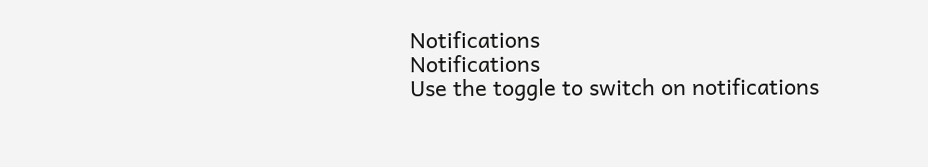Notifications
Notifications
Use the toggle to switch on notifications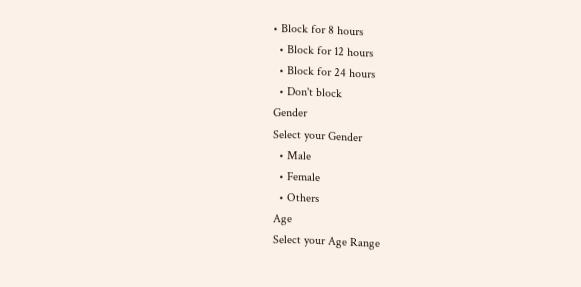• Block for 8 hours
  • Block for 12 hours
  • Block for 24 hours
  • Don't block
Gender
Select your Gender
  • Male
  • Female
  • Others
Age
Select your Age Range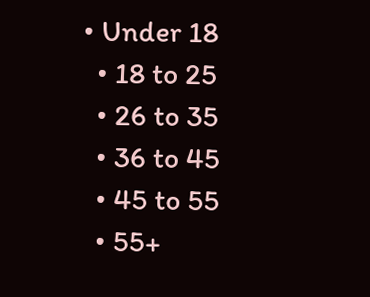• Under 18
  • 18 to 25
  • 26 to 35
  • 36 to 45
  • 45 to 55
  • 55+